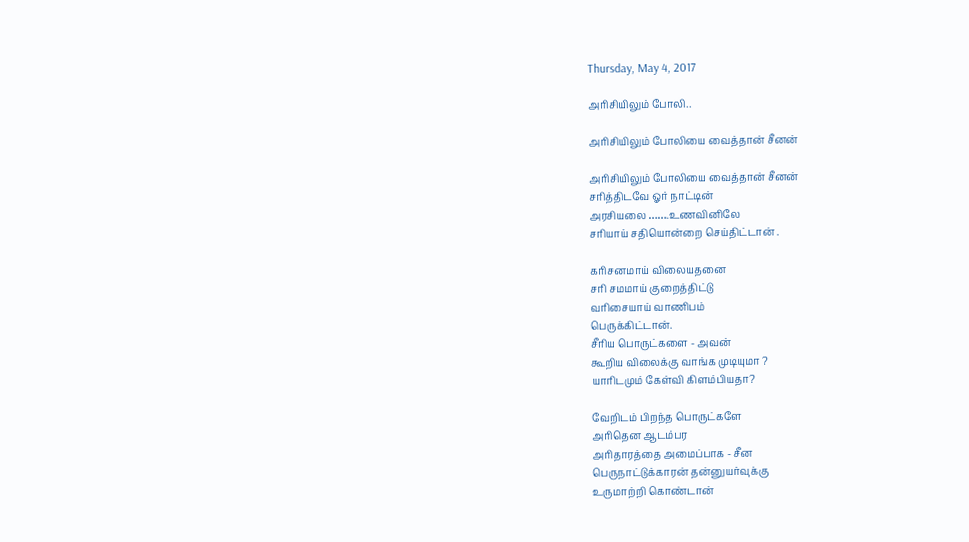Thursday, May 4, 2017

அரிசியிலும் போலி..

அரிசியிலும் போலியை வைத்தான் சீனன்

அரிசியிலும் போலியை வைத்தான் சீனன்
சரித்திடவே ஓர் நாட்டின்
அரசியலை …….உணவினிலே
சரியாய் சதியொன்றை செய்திட்டான் .

கரிசனமாய் விலையதனை
சரி சமமாய் குறைத்திட்டு
வரிசையாய் வாணிபம்
பெருக்கிட்டான்.
சீரிய பொருட்களை - அவன்
கூறிய விலைக்கு வாங்க முடியுமா ?
யாரிடமும் கேள்வி கிளம்பியதா?

வேறிடம் பிறந்த பொருட்களே
அரிதென ஆடம்பர
அரிதாரத்தை அமைப்பாக - சீன
பெருநாட்டுக்காரன் தன்னுயர்வுக்கு
உருமாற்றி கொண்டான்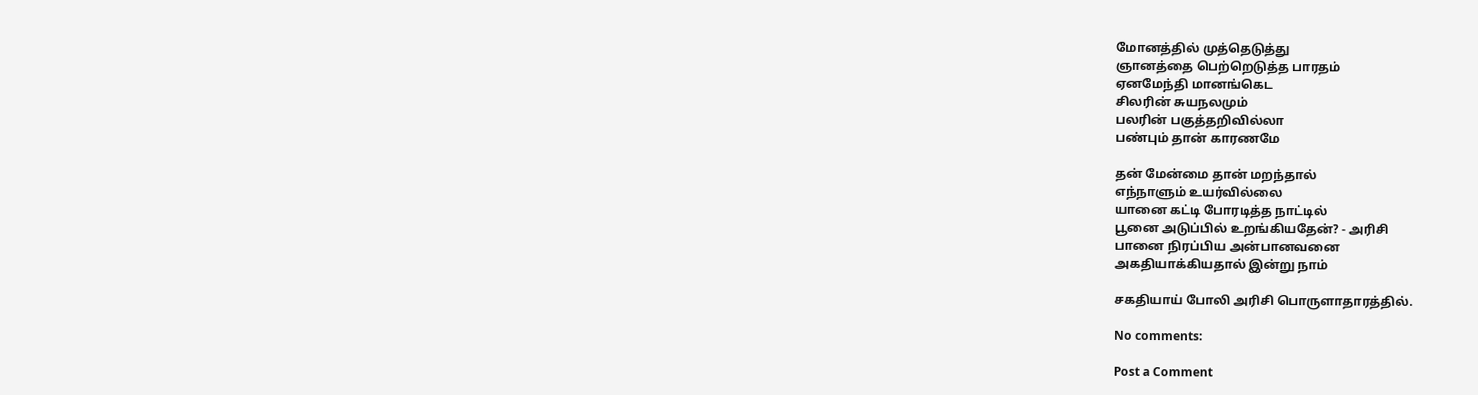மோனத்தில் முத்தெடுத்து
ஞானத்தை பெற்றெடுத்த பாரதம்
ஏனமேந்தி மானங்கெட
சிலரின் சுயநலமும்
பலரின் பகுத்தறிவில்லா
பண்பும் தான் காரணமே

தன் மேன்மை தான் மறந்தால்
எந்நாளும் உயர்வில்லை
யானை கட்டி போரடித்த நாட்டில்
பூனை அடுப்பில் உறங்கியதேன்? - அரிசி
பானை நிரப்பிய அன்பானவனை
அகதியாக்கியதால் இன்று நாம்

சகதியாய் போலி அரிசி பொருளாதாரத்தில்.

No comments:

Post a Comment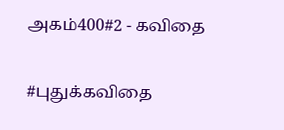அகம்400#2 - கவிதை

#புதுக்கவிதை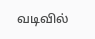வடிவில்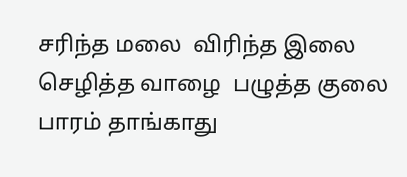சரிந்த மலை  விரிந்த இலை  செழித்த வாழை  பழுத்த குலை  பாரம் தாங்காது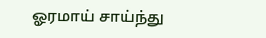ஓரமாய் சாய்ந்து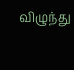விழுந்து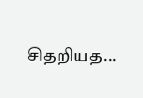சிதறியத...